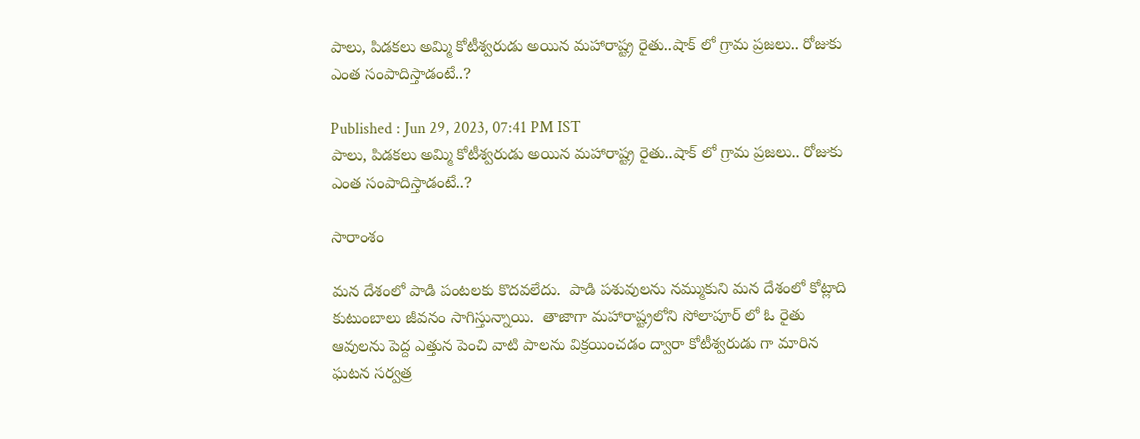పాలు, పిడకలు అమ్మి కోటీశ్వరుడు అయిన మహారాష్ట్ర రైతు..షాక్ లో గ్రామ ప్రజలు.. రోజుకు ఎంత సంపాదిస్తాడంటే..?

Published : Jun 29, 2023, 07:41 PM IST
పాలు, పిడకలు అమ్మి కోటీశ్వరుడు అయిన మహారాష్ట్ర రైతు..షాక్ లో గ్రామ ప్రజలు.. రోజుకు ఎంత సంపాదిస్తాడంటే..?

సారాంశం

మన దేశంలో పాడి పంటలకు కొదవలేదు.  పాడి పశువులను నమ్ముకుని మన దేశంలో కోట్లాది కుటుంబాలు జీవనం సాగిస్తున్నాయి.  తాజాగా మహారాష్ట్రలోని సోలాపూర్ లో ఓ రైతు ఆవులను పెద్ద ఎత్తున పెంచి వాటి పాలను విక్రయించడం ద్వారా కోటీశ్వరుడు గా మారిన ఘటన సర్వత్ర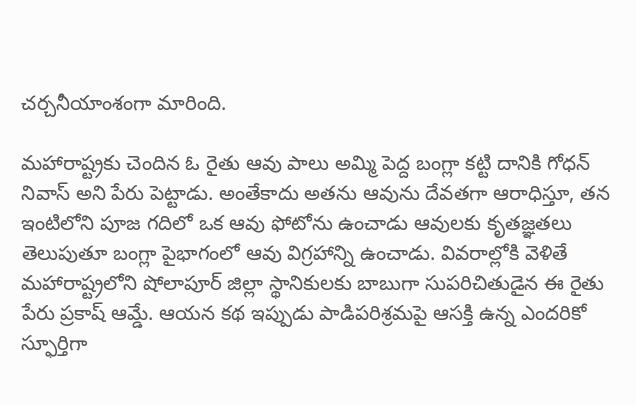చర్చనీయాంశంగా మారింది.

మహారాష్ట్రకు చెందిన ఓ రైతు ఆవు పాలు అమ్మి పెద్ద బంగ్లా కట్టి దానికి గోధన్ నివాస్ అని పేరు పెట్టాడు. అంతేకాదు అతను ఆవును దేవతగా ఆరాధిస్తూ, తన ఇంటిలోని పూజ గదిలో ఒక ఆవు ఫోటోను ఉంచాడు ఆవులకు కృతజ్ఞతలు తెలుపుతూ బంగ్లా పైభాగంలో ఆవు విగ్రహాన్ని ఉంచాడు. వివరాల్లోకి వెళితే మహారాష్ట్రలోని షోలాపూర్ జిల్లా స్థానికులకు బాబుగా సుపరిచితుడైన ఈ రైతు పేరు ప్రకాష్ ఆమ్డే. ఆయన కథ ఇప్పుడు పాడిపరిశ్రమపై ఆసక్తి ఉన్న ఎందరికో స్ఫూర్తిగా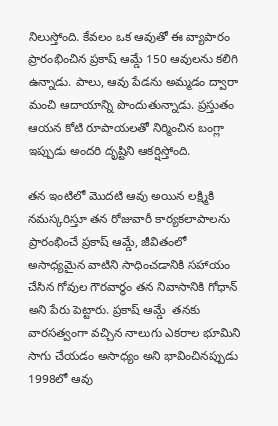నిలుస్తోంది. కేవలం ఒక ఆవుతో ఈ వ్యాపారం ప్రారంభించిన ప్రకాష్ ఆమ్డే 150 ఆవులను కలిగి ఉన్నాడు. పాలు, ఆవు పేడను అమ్మడం ద్వారా మంచి ఆదాయాన్ని పొందుతున్నాడు. ప్రస్తుతం ఆయన కోటి రూపాయలతో నిర్మించిన బంగ్లా ఇప్పుడు అందరి దృష్టిని ఆకర్షిస్తోంది.

తన ఇంటిలో మొదటి ఆవు అయిన లక్ష్మికి నమస్కరిస్తూ తన రోజువారీ కార్యకలాపాలను ప్రారంభించే ప్రకాష్ ఆమ్డే, జీవితంలో అసాధ్యమైన వాటిని సాధించడానికి సహాయం చేసిన గోవుల గౌరవార్థం తన నివాసానికి గోధాన్ అని పేరు పెట్టారు. ప్రకాష్ ఆమ్డే  తనకు వారసత్వంగా వచ్చిన నాలుగు ఎకరాల భూమిని సాగు చేయడం అసాధ్యం అని భావించినప్పుడు 1998లో ఆవు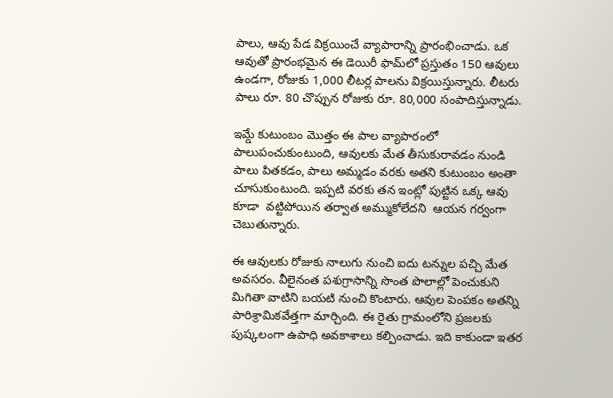పాలు, ఆవు పేడ విక్రయించే వ్యాపారాన్ని ప్రారంభించాడు. ఒక ఆవుతో ప్రారంభమైన ఈ డెయిరీ ఫామ్‌లో ప్రస్తుతం 150 ఆవులు ఉండగా, రోజుకు 1,000 లీటర్ల పాలను విక్రయిస్తున్నారు. లీటరు పాలు రూ. 80 చొప్పున రోజుకు రూ. 80,000 సంపాదిస్తున్నాడు.

ఇమ్డే కుటుంబం మొత్తం ఈ పాల వ్యాపారంలో పాలుపంచుకుంటుంది, ఆవులకు మేత తీసుకురావడం నుండి పాలు పితకడం, పాలు అమ్మడం వరకు అతని కుటుంబం అంతా చూసుకుంటుంది. ఇప్పటి వరకు తన ఇంట్లో పుట్టిన ఒక్క ఆవు కూడా  వట్టిపోయిన తర్వాత అమ్ముకోలేదని  ఆయన గర్వంగా చెబుతున్నారు.

ఈ ఆవులకు రోజుకు నాలుగు నుంచి ఐదు టన్నుల పచ్చి మేత అవసరం. వీలైనంత పశుగ్రాసాన్ని సొంత పొలాల్లో పెంచుకుని మిగితా వాటిని బయటి నుంచి కొంటారు. ఆవుల పెంపకం అతన్ని పారిశ్రామికవేత్తగా మార్చింది. ఈ రైతు గ్రామంలోని ప్రజలకు పుష్కలంగా ఉపాధి అవకాశాలు కల్పించాడు. ఇది కాకుండా ఇతర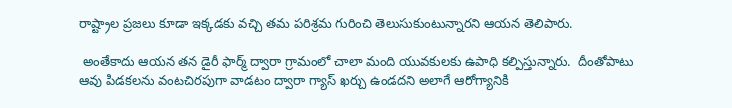రాష్ట్రాల ప్రజలు కూడా ఇక్కడకు వచ్చి తమ పరిశ్రమ గురించి తెలుసుకుంటున్నారని ఆయన తెలిపారు.

 అంతేకాదు ఆయన తన డైరీ ఫార్మ్ ద్వారా గ్రామంలో చాలా మంది యువకులకు ఉపాధి కల్పిస్తున్నారు.  దీంతోపాటు ఆవు పిడకలను వంటచిరపుగా వాడటం ద్వారా గ్యాస్ ఖర్చు ఉండదని అలాగే ఆరోగ్యానికి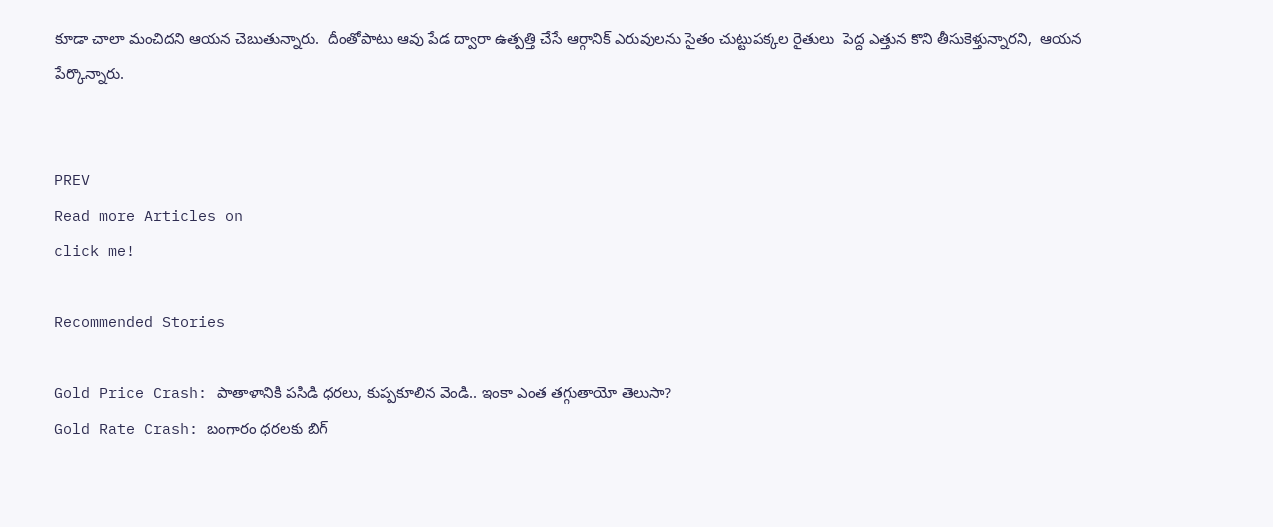కూడా చాలా మంచిదని ఆయన చెబుతున్నారు.  దీంతోపాటు ఆవు పేడ ద్వారా ఉత్పత్తి చేసే ఆర్గానిక్ ఎరువులను సైతం చుట్టుపక్కల రైతులు  పెద్ద ఎత్తున కొని తీసుకెళ్తున్నారని,  ఆయన పేర్కొన్నారు.


PREV
Read more Articles on
click me!

Recommended Stories

Gold Price Crash: పాతాళానికి పసిడి ధరలు, కుప్పకూలిన వెండి.. ఇంకా ఎంత తగ్గుతాయో తెలుసా?
Gold Rate Crash: బంగారం ధరలకు బిగ్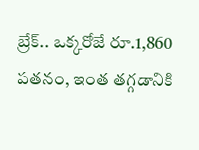బ్రేక్.. ఒక్కరోజే రూ.1,860 పతనం, ఇంత తగ్గడానికి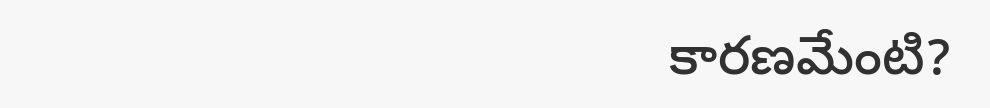కారణమేంటి?